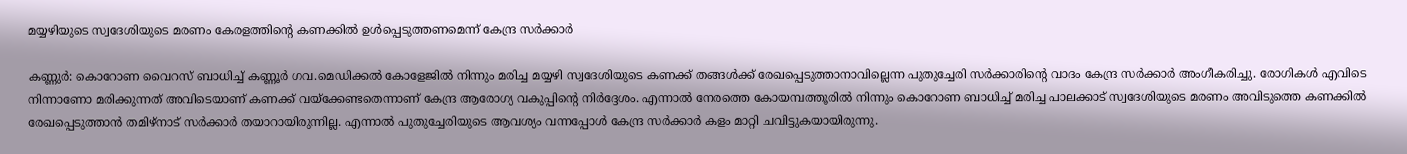മയ്യഴിയുടെ സ്വദേശിയുടെ മരണം കേരളത്തിന്റെ കണക്കിൽ ഉൾപ്പെടുത്തണമെന്ന് കേന്ദ്ര സർക്കാർ

കണ്ണുർ: കൊറോണ വൈറസ് ബാധിച്ച് കണ്ണൂർ ഗവ.മെഡിക്കൽ കോളേജിൽ നിന്നും മരിച്ച മയ്യഴി സ്വദേശിയുടെ കണക്ക് തങ്ങൾക്ക് രേഖപ്പെടുത്താനാവില്ലെന്ന പുതുച്ചേരി സർക്കാരിന്റെ വാദം കേന്ദ്ര സർക്കാർ അംഗീകരിച്ചു. രോഗികൾ എവിടെ നിന്നാണോ മരിക്കുന്നത് അവിടെയാണ് കണക്ക് വയ്ക്കേണ്ടതെന്നാണ് കേന്ദ്ര ആരോഗ്യ വകുപ്പിന്റെ നിർദ്ദേശം. എന്നാൽ നേരത്തെ കോയമ്പത്തൂരിൽ നിന്നും കൊറോണ ബാധിച്ച് മരിച്ച പാലക്കാട് സ്വദേശിയുടെ മരണം അവിടുത്തെ കണക്കിൽ രേഖപ്പെടുത്താൻ തമിഴ്നാട് സർക്കാർ തയാറായിരുന്നില്ല. എന്നാൽ പുതുച്ചേരിയുടെ ആവശ്യം വന്നപ്പോൾ കേന്ദ്ര സർക്കാർ കളം മാറ്റി ചവിട്ടുകയായിരുന്നു.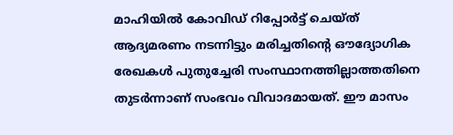മാഹിയിൽ കോവിഡ് റിപ്പോര്‍ട്ട് ചെയ്ത് ആദ്യമരണം നടന്നിട്ടും മരിച്ചതിന്‍റെ ഔദ്യോഗിക രേഖകള്‍ പുതുച്ചേരി സംസ്ഥാനത്തില്ലാത്തതിനെ തുടർന്നാണ് സംഭവം വിവാദമായത്. ഈ മാസം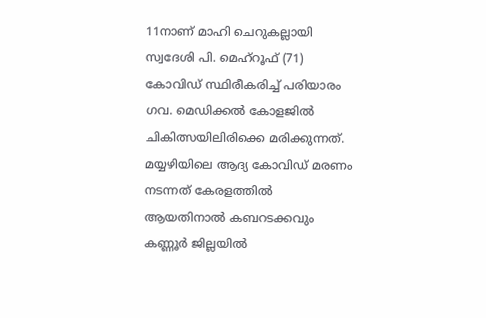11നാണ് മാഹി ചെറുകല്ലായി സ്വദേശി പി. മെഹ്‌റൂഫ് (71) കോവിഡ് സ്ഥിരീകരിച്ച് പരിയാരം ഗവ. മെഡിക്കല്‍ കോളജില്‍ ചികിത്സയിലിരിക്കെ മരിക്കുന്നത്. മയ്യഴിയിലെ ആദ്യ കോവിഡ് മരണം നടന്നത് കേരളത്തില്‍ ആയതിനാല്‍ കബറടക്കവും കണ്ണൂര്‍ ജില്ലയില്‍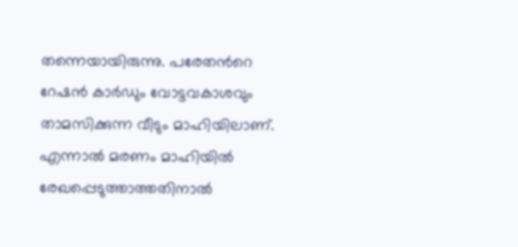തന്നെയായിരുന്നു. പരേതന്‍റെ റേഷന്‍ കാര്‍ഡും വോട്ടവകാശവും താമസിക്കുന്ന വീടും മാഹിയിലാണ്. എന്നാല്‍ മരണം മാഹിയില്‍ രേഖപ്പെടുത്താത്തതിനാല്‍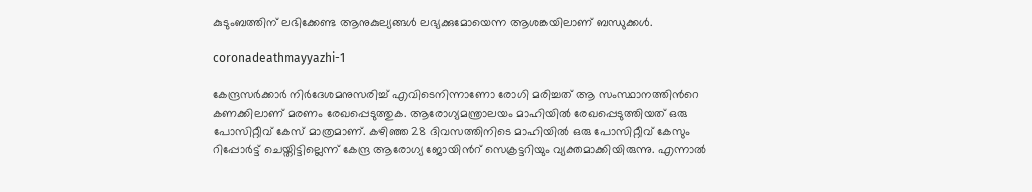കുടുംബത്തിന് ലഭിക്കേണ്ട ആനുകുല്യങ്ങള്‍ ലഭ്യക്കുമോയെന്ന ആശങ്കയിലാണ് ബന്ധുക്കള്‍.

coronadeathmayyazhi-1

കേന്ദ്രസര്‍ക്കാര്‍ നിർദേശമനുസരിച്ച് എവിടെനിന്നാണോ രോഗി മരിച്ചത് ആ സംസ്ഥാനത്തിന്‍റെ കണക്കിലാണ് മരണം രേഖപ്പെടുത്തുക. ആരോഗ്യമന്ത്രാലയം മാഹിയില്‍ രേഖപ്പെടുത്തിയത് ഒരു പോസിറ്റീവ് കേസ് മാത്രമാണ്. കഴിഞ്ഞ 28 ദിവസത്തിനിടെ മാഹിയില്‍ ഒരു പോസിറ്റീവ് കേസും റിപ്പോര്‍ട്ട് ചെയ്തിട്ടില്ലെന്ന് കേന്ദ്ര ആരോഗ്യ ജോയിന്‍റ് സെക്രട്ടറിയും വ്യക്തമാക്കിയിരുന്നു. എന്നാല്‍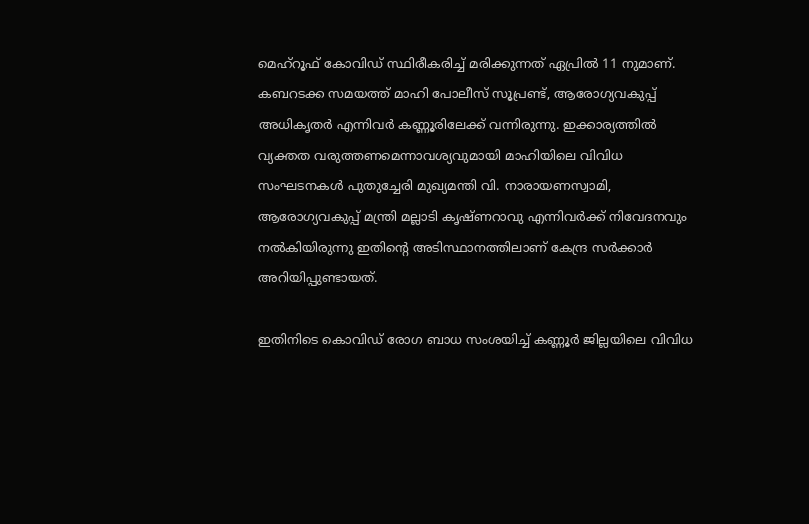മെഹ്‌റൂഫ് കോവിഡ് സ്ഥിരീകരിച്ച് മരിക്കുന്നത് ഏപ്രില്‍ 11 നുമാണ്. കബറടക്ക സമയത്ത് മാഹി പോലീസ് സൂപ്രണ്ട്, ആരോഗ്യവകുപ്പ് അധികൃതര്‍ എന്നിവര്‍ കണ്ണൂരിലേക്ക് വന്നിരുന്നു. ഇക്കാര്യത്തില്‍ വ്യക്തത വരുത്തണമെന്നാവശ്യവുമായി മാഹിയിലെ വിവിധ സംഘടനകള്‍ പുതുച്ചേരി മുഖ്യമന്തി വി. നാരായണസ്വാമി, ആരോഗ്യവകുപ്പ് മന്ത്രി മല്ലാടി കൃഷ്ണറാവു എന്നിവര്‍ക്ക് നിവേദനവും നല്‍കിയിരുന്നു ഇതിന്റെ അടിസ്ഥാനത്തിലാണ് കേന്ദ്ര സർക്കാർ അറിയിപ്പുണ്ടായത്.

ഇതിനിടെ കൊവിഡ് രോഗ ബാധ സംശയിച്ച് കണ്ണൂർ ജില്ലയിലെ വിവിധ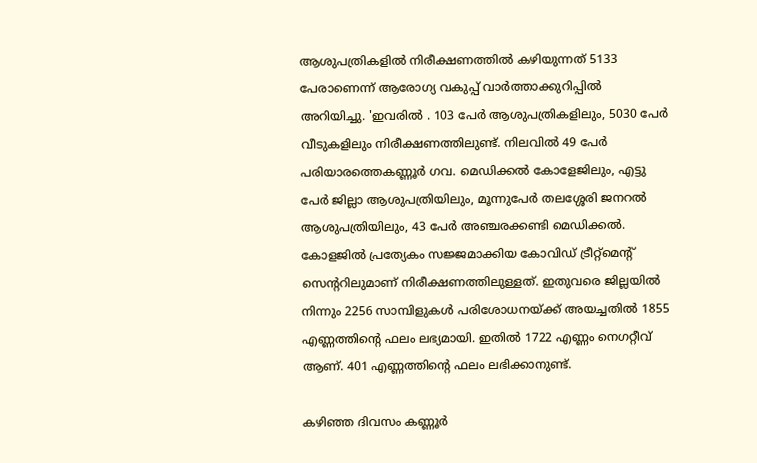ആശുപത്രികളിൽ നിരീക്ഷണത്തില്‍ കഴിയുന്നത് 5133 പേരാണെന്ന് ആരോഗ്യ വകുപ്പ് വാർത്താക്കുറിപ്പിൽ അറിയിച്ചു. 'ഇവരിൽ . 103 പേര്‍ ആശുപത്രികളിലും, 5030 പേര്‍ വീടുകളിലും നിരീക്ഷണത്തിലുണ്ട്. നിലവില്‍ 49 പേര്‍ പരിയാരത്തെകണ്ണൂര്‍ ഗവ. മെഡിക്കല്‍ കോളേജിലും, എട്ടു പേര്‍ ജില്ലാ ആശുപത്രിയിലും, മൂന്നുപേര്‍ തലശ്ശേരി ജനറല്‍ ആശുപത്രിയിലും, 43 പേര്‍ അഞ്ചരക്കണ്ടി മെഡിക്കൽ. കോളജിൽ പ്രത്യേകം സജ്ജമാക്കിയ കോവിഡ് ട്രീറ്റ്മെന്റ് സെന്ററിലുമാണ് നിരീക്ഷണത്തിലുള്ളത്. ഇതുവരെ ജില്ലയില്‍ നിന്നും 2256 സാമ്പിളുകള്‍ പരിശോധനയ്ക്ക് അയച്ചതില്‍ 1855 എണ്ണത്തിന്റെ ഫലം ലഭ്യമായി. ഇതില്‍ 1722 എണ്ണം നെഗറ്റീവ് ആണ്. 401 എണ്ണത്തിന്റെ ഫലം ലഭിക്കാനുണ്ട്.

കഴിഞ്ഞ ദിവസം കണ്ണൂർ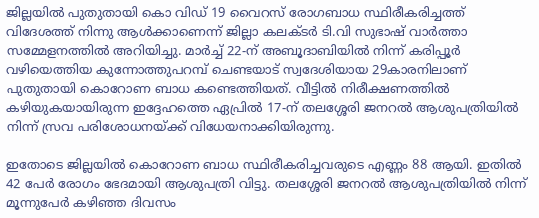ജില്ലയില്‍ പുതുതായി കൊ വിഡ് 19 വൈറസ് രോഗബാധ സ്ഥിരീകരിച്ചത്ത് വിദേശത്ത് നിന്നു ആള്‍ക്കാണെന്ന് ജില്ലാ കലക്ടര്‍ ടി.വി സുഭാഷ് വാർത്താ സമ്മേളനത്തിൽ അറിയിച്ചു. മാര്‍ച്ച് 22-ന് അബൂദാബിയില്‍ നിന്ന് കരിപ്പൂര്‍ വഴിയെത്തിയ കുന്നോത്തുപറമ്പ് ചെണ്ടയാട് സ്വദേശിയായ 29കാരനിലാണ് പുതുതായി കൊറോണ ബാധ കണ്ടെത്തിയത്. വീട്ടില്‍ നിരീക്ഷണത്തില്‍ കഴിയുകയായിരുന്ന ഇദ്ദേഹത്തെ ഏപ്രില്‍ 17-ന് തലശ്ശേരി ജനറല്‍ ആശുപത്രിയില്‍ നിന്ന് സ്രവ പരിശോധനയ്ക്ക് വിധേയനാക്കിയിരുന്നു.

ഇതോടെ ജില്ലയില്‍ കൊറോണ ബാധ സ്ഥിരീകരിച്ചവരുടെ എണ്ണം 88 ആയി. ഇതില്‍ 42 പേര്‍ രോഗം ഭേദമായി ആശുപത്രി വിട്ടു. തലശ്ശേരി ജനറല്‍ ആശുപത്രിയില്‍ നിന്ന് മൂന്നുപേര്‍ കഴിഞ്ഞ ദിവസം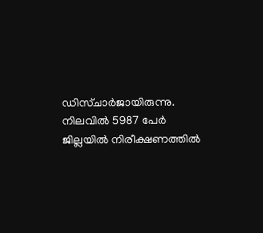ഡിസ്ചാര്‍ജായിരുന്നു. നിലവില്‍ 5987 പേര്‍ ജില്ലയില്‍ നിരീക്ഷണത്തില്‍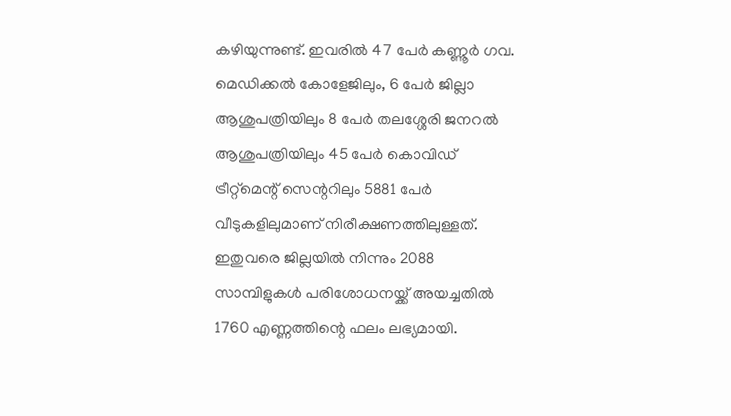കഴിയുന്നുണ്ട്. ഇവരില്‍ 47 പേര്‍ കണ്ണൂര്‍ ഗവ. മെഡിക്കല്‍ കോളേജിലും, 6 പേര്‍ ജില്ലാ ആശുപത്രിയിലും 8 പേര്‍ തലശ്ശേരി ജനറല്‍ ആശുപത്രിയിലും 45 പേര്‍ കൊവിഡ് ട്രീറ്റ്‌മെന്റ് സെന്ററിലും 5881 പേര്‍ വീടുകളിലുമാണ് നിരീക്ഷണത്തിലുള്ളത്. ഇതുവരെ ജില്ലയില്‍ നിന്നും 2088 സാമ്പിളുകള്‍ പരിശോധനയ്ക്ക് അയച്ചതില്‍ 1760 എണ്ണത്തിന്റെ ഫലം ലഭ്യമായി.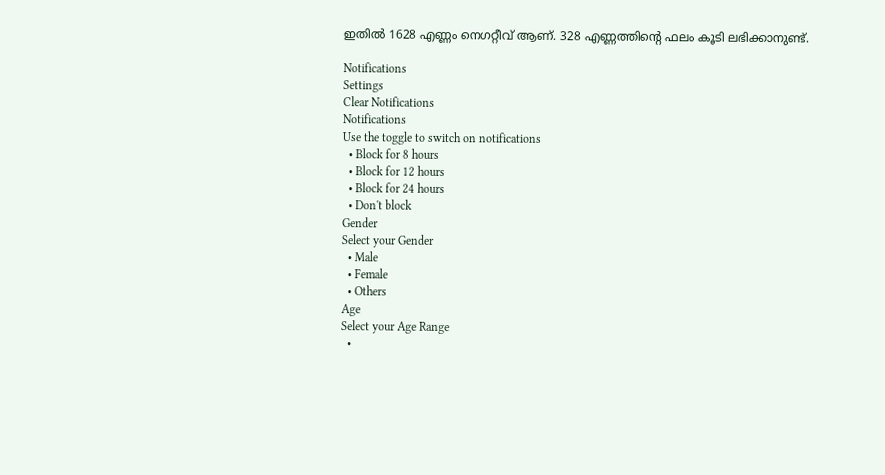ഇതില്‍ 1628 എണ്ണം നെഗറ്റീവ് ആണ്. 328 എണ്ണത്തിന്റെ ഫലം കൂടി ലഭിക്കാനുണ്ട്.

Notifications
Settings
Clear Notifications
Notifications
Use the toggle to switch on notifications
  • Block for 8 hours
  • Block for 12 hours
  • Block for 24 hours
  • Don't block
Gender
Select your Gender
  • Male
  • Female
  • Others
Age
Select your Age Range
  •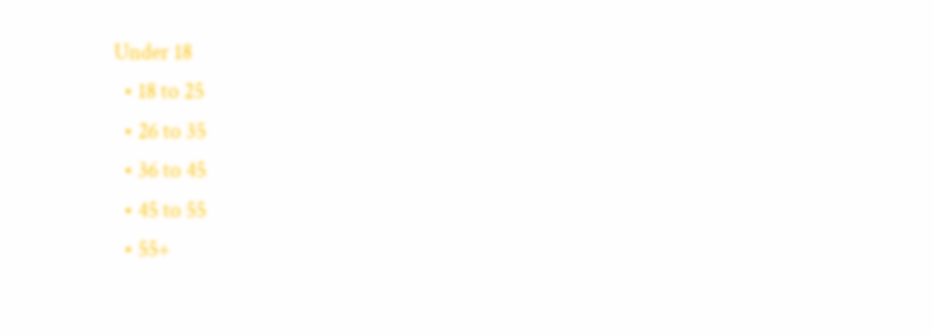Under 18
  • 18 to 25
  • 26 to 35
  • 36 to 45
  • 45 to 55
  • 55+